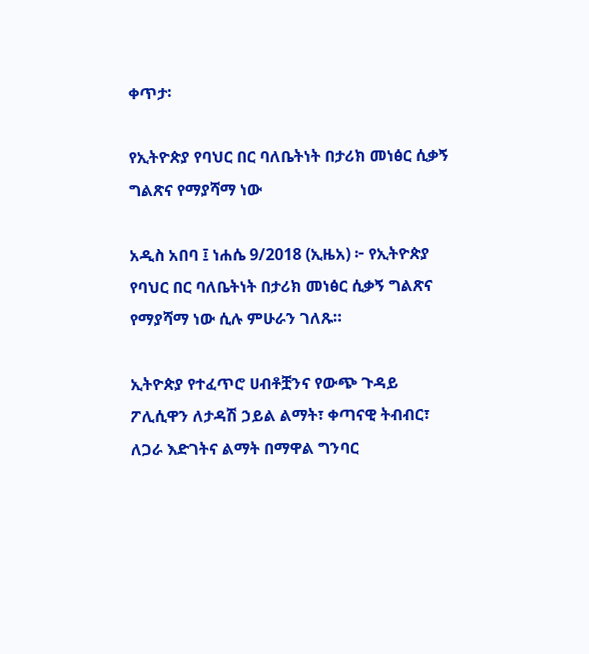ቀጥታ፡

የኢትዮጵያ የባህር በር ባለቤትነት በታሪክ መነፅር ሲቃኝ ግልጽና የማያሻማ ነው

አዲስ አበባ ፤ ነሐሴ 9/2018 (ኢዜአ) ፦ የኢትዮጵያ የባህር በር ባለቤትነት በታሪክ መነፅር ሲቃኝ ግልጽና የማያሻማ ነው ሲሉ ምሁራን ገለጹ።

ኢትዮጵያ የተፈጥሮ ሀብቶቿንና የውጭ ጉዳይ ፖሊሲዋን ለታዳሽ ኃይል ልማት፣ ቀጣናዊ ትብብር፣ ለጋራ እድገትና ልማት በማዋል ግንባር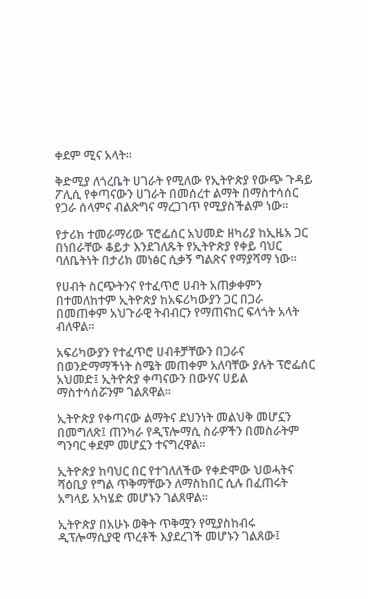ቀደም ሚና አላት፡፡

ቅድሚያ ለጎረቤት ሀገራት የሚለው የኢትዮጵያ የውጭ ጉዳይ ፖሊሲ የቀጣናውን ሀገራት በመሰረተ ልማት በማስተሳሰር የጋራ ሰላምና ብልጽግና ማረጋገጥ የሚያስችልም ነው፡፡

የታሪክ ተመራማሪው ፕሮፌሰር አህመድ ዘካሪያ ከኢዜአ ጋር በነበራቸው ቆይታ እንደገለጹት የኢትዮጵያ የቀይ ባህር ባለቤትነት በታሪክ መነፅር ሲቃኝ ግልጽና የማያሻማ ነው።

የሀብት ስርጭትንና የተፈጥሮ ሀብት አጠቃቀምን በተመለከተም ኢትዮጵያ ከአፍሪካውያን ጋር በጋራ በመጠቀም አህጉራዊ ትብብርን የማጠናከር ፍላጎት አላት ብለዋል።

አፍሪካውያን የተፈጥሮ ሀብቶቻቸውን በጋራና በወንድማማችነት ስሜት መጠቀም አለባቸው ያሉት ፕሮፌሰር አህመድ፤ ኢትዮጵያ ቀጣናውን በውሃና ሀይል ማስተሳሰሯንም ገልጸዋል፡፡

ኢትዮጵያ የቀጣናው ልማትና ደህንነት መልህቅ መሆኗን በመግለጽ፤ ጠንካራ የዲፕሎማሲ ስራዎችን በመስራትም ግንባር ቀደም መሆኗን ተናግረዋል፡፡

ኢትዮጵያ ከባህር በር የተገለለችው የቀድሞው ህወሓትና ሻዕቢያ የግል ጥቅማቸውን ለማስከበር ሲሉ በፈጠሩት አግላይ አካሄድ መሆኑን ገልጸዋል፡፡

ኢትዮጵያ በአሁኑ ወቅት ጥቅሟን የሚያስከብሩ ዲፕሎማሲያዊ ጥረቶች እያደረገች መሆኑን ገልጸው፤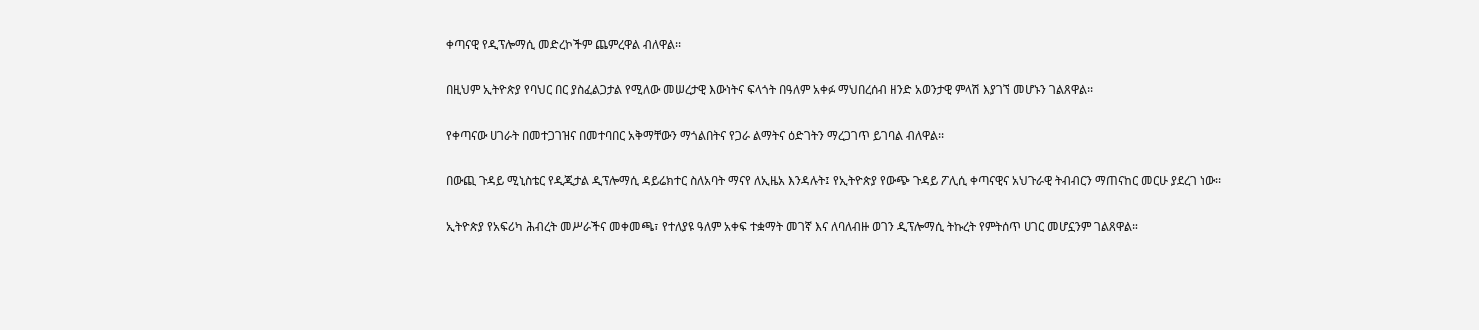ቀጣናዊ የዲፕሎማሲ መድረኮችም ጨምረዋል ብለዋል፡፡

በዚህም ኢትዮጵያ የባህር በር ያስፈልጋታል የሚለው መሠረታዊ እውነትና ፍላጎት በዓለም አቀፉ ማህበረሰብ ዘንድ አወንታዊ ምላሽ እያገኘ መሆኑን ገልጸዋል፡፡

የቀጣናው ሀገራት በመተጋገዝና በመተባበር አቅማቸውን ማጎልበትና የጋራ ልማትና ዕድገትን ማረጋገጥ ይገባል ብለዋል፡፡

በውጪ ጉዳይ ሚኒስቴር የዲጂታል ዲፕሎማሲ ዳይሬክተር ስለአባት ማናየ ለኢዜአ እንዳሉት፤ የኢትዮጵያ የውጭ ጉዳይ ፖሊሲ ቀጣናዊና አህጉራዊ ትብብርን ማጠናከር መርሁ ያደረገ ነው፡፡

ኢትዮጵያ የአፍሪካ ሕብረት መሥራችና መቀመጫ፣ የተለያዩ ዓለም አቀፍ ተቋማት መገኛ እና ለባለብዙ ወገን ዲፕሎማሲ ትኩረት የምትሰጥ ሀገር መሆኗንም ገልጸዋል።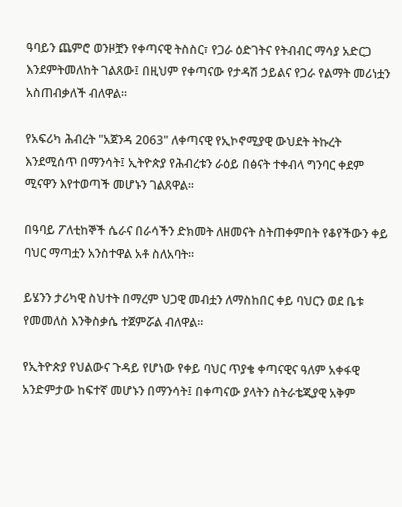ዓባይን ጨምሮ ወንዞቿን የቀጣናዊ ትስስር፣ የጋራ ዕድገትና የትብብር ማሳያ አድርጋ እንደምትመለከት ገልጸው፤ በዚህም የቀጣናው የታዳሽ ኃይልና የጋራ የልማት መሪነቷን አስጠብቃለች ብለዋል፡፡

የአፍሪካ ሕብረት "አጀንዳ 2063" ለቀጣናዊ የኢኮኖሚያዊ ውህደት ትኩረት እንደሚሰጥ በማንሳት፤ ኢትዮጵያ የሕብረቱን ራዕይ በፅናት ተቀብላ ግንባር ቀደም ሚናዋን እየተወጣች መሆኑን ገልጸዋል፡፡

በዓባይ ፖለቲከኞች ሴራና በራሳችን ድክመት ለዘመናት ስትጠቀምበት የቆየችውን ቀይ ባህር ማጣቷን አንስተዋል አቶ ስለአባት፡፡

ይሄንን ታሪካዊ ስህተት በማረም ህጋዊ መብቷን ለማስከበር ቀይ ባህርን ወደ ቤቱ የመመለስ እንቅስቃሴ ተጀምሯል ብለዋል፡፡

የኢትዮጵያ የህልውና ጉዳይ የሆነው የቀይ ባህር ጥያቄ ቀጣናዊና ዓለም አቀፋዊ አንድምታው ከፍተኛ መሆኑን በማንሳት፤ በቀጣናው ያላትን ስትራቴጂያዊ አቅም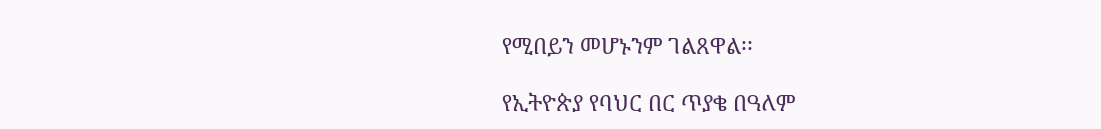የሚበይን መሆኑንም ገልጸዋል፡፡

የኢትዮጵያ የባህር በር ጥያቄ በዓለም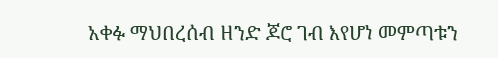አቀፉ ማህበረሰብ ዘንድ ጆሮ ገብ እየሆነ መምጣቱን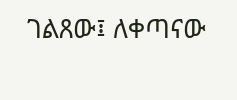ገልጸው፤ ለቀጣናው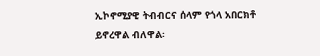ኢኮኖሚያዊ ትብብርና ሰላም የጎላ አበርክቶ ይኖረዋል ብለዋል፡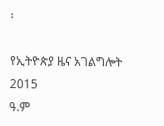፡

የኢትዮጵያ ዜና አገልግሎት
2015
ዓ.ም